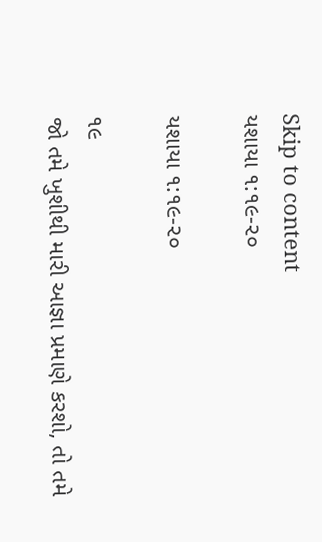Skip to content
યશાયા ૧:૧૯-૨૦

યશાયા ૧:૧૯-૨૦

૧૯
જો તમે ખુશીથી મારી આજ્ઞા પ્રમાણે કરશો, તો તમે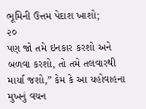ભૂમિની ઉત્તમ પેદાશ ખાશો;
૨૦
પણ જો તમે ઇનકાર કરશો અને બળવા કરશો, તો તમે તલવારથી માર્યા જશો,” કેમ કે આ યહોવાહના મુખનું વચન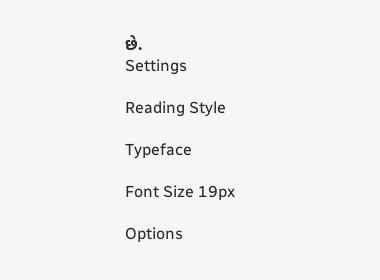છે.
Settings

Reading Style

Typeface

Font Size 19px

Options